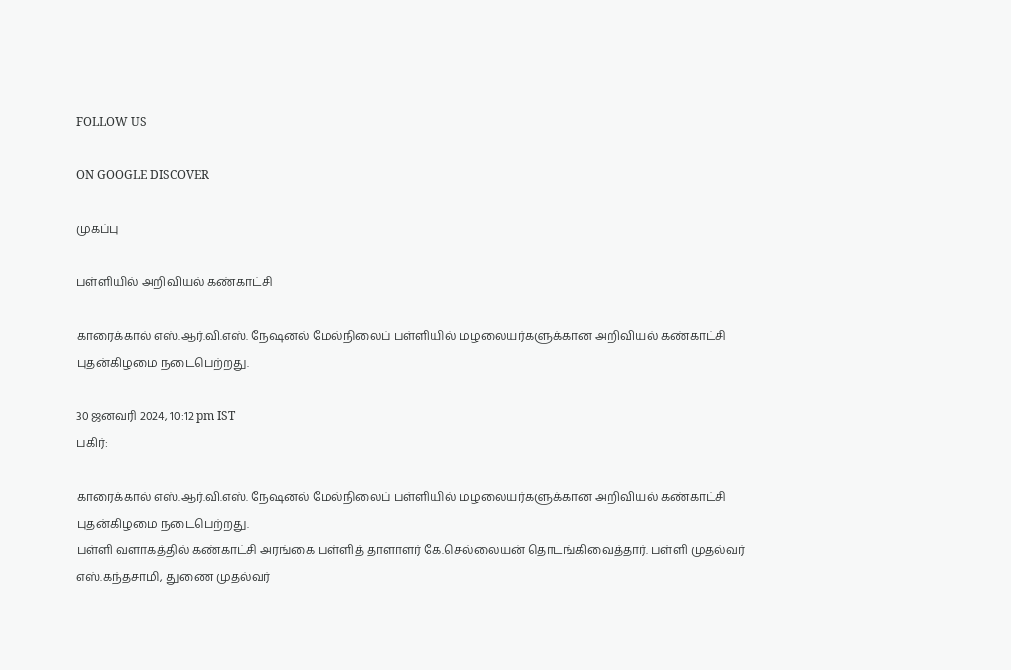FOLLOW US

ON GOOGLE DISCOVER

முகப்பு

பள்ளியில் அறிவியல் கண்காட்சி

காரைக்கால் எஸ்.ஆர்.வி.எஸ். நேஷனல் மேல்நிலைப் பள்ளியில் மழலையர்களுக்கான அறிவியல் கண்காட்சி புதன்கிழமை நடைபெற்றது.

30 ஜனவரி 2024, 10:12 pm IST
பகிர்:

காரைக்கால் எஸ்.ஆர்.வி.எஸ். நேஷனல் மேல்நிலைப் பள்ளியில் மழலையர்களுக்கான அறிவியல் கண்காட்சி புதன்கிழமை நடைபெற்றது.
பள்ளி வளாகத்தில் கண்காட்சி அரங்கை பள்ளித் தாளாளர் கே.செல்லையன் தொடங்கிவைத்தார். பள்ளி முதல்வர் எஸ்.கந்தசாமி, துணை முதல்வர்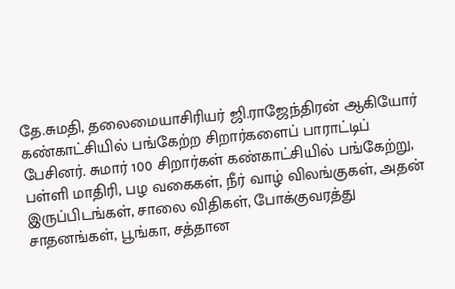தே.சுமதி, தலைமையாசிரியர் ஜி.ராஜேந்திரன் ஆகியோர் கண்காட்சியில் பங்கேற்ற சிறார்களைப் பாராட்டிப் பேசினர். சுமார் 100 சிறார்கள் கண்காட்சியில் பங்கேற்று, பள்ளி மாதிரி, பழ வகைகள், நீர் வாழ் விலங்குகள், அதன் இருப்பிடங்கள், சாலை விதிகள், போக்குவரத்து சாதனங்கள், பூங்கா, சத்தான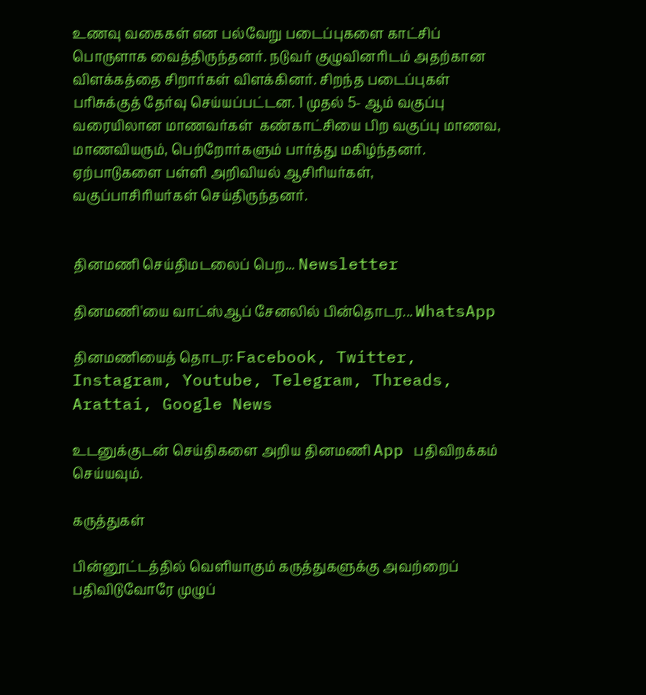உணவு வகைகள் என பல்வேறு படைப்புகளை காட்சிப் பொருளாக வைத்திருந்தனர். நடுவர் குழுவினரிடம் அதற்கான விளக்கத்தை சிறார்கள் விளக்கினர். சிறந்த படைப்புகள் பரிசுக்குத் தேர்வு செய்யப்பட்டன. 1 முதல் 5- ஆம் வகுப்பு வரையிலான மாணவர்கள்  கண்காட்சியை பிற வகுப்பு மாணவ, மாணவியரும், பெற்றோர்களும் பார்த்து மகிழ்ந்தனர். ஏற்பாடுகளை பள்ளி அறிவியல் ஆசிரியர்கள், வகுப்பாசிரியர்கள் செய்திருந்தனர்.


தினமணி செய்திமடலைப் பெற... Newsletter

தினமணி'யை வாட்ஸ்ஆப் சேனலில் பின்தொடர... WhatsApp

தினமணியைத் தொடர: Facebook, Twitter, Instagram, Youtube, Telegram, Threads, Arattai, Google News

உடனுக்குடன் செய்திகளை அறிய தினமணி App பதிவிறக்கம் செய்யவும்.

கருத்துகள்

பின்னூட்டத்தில் வெளியாகும் கருத்துகளுக்கு அவற்றைப் பதிவிடுவோரே முழுப்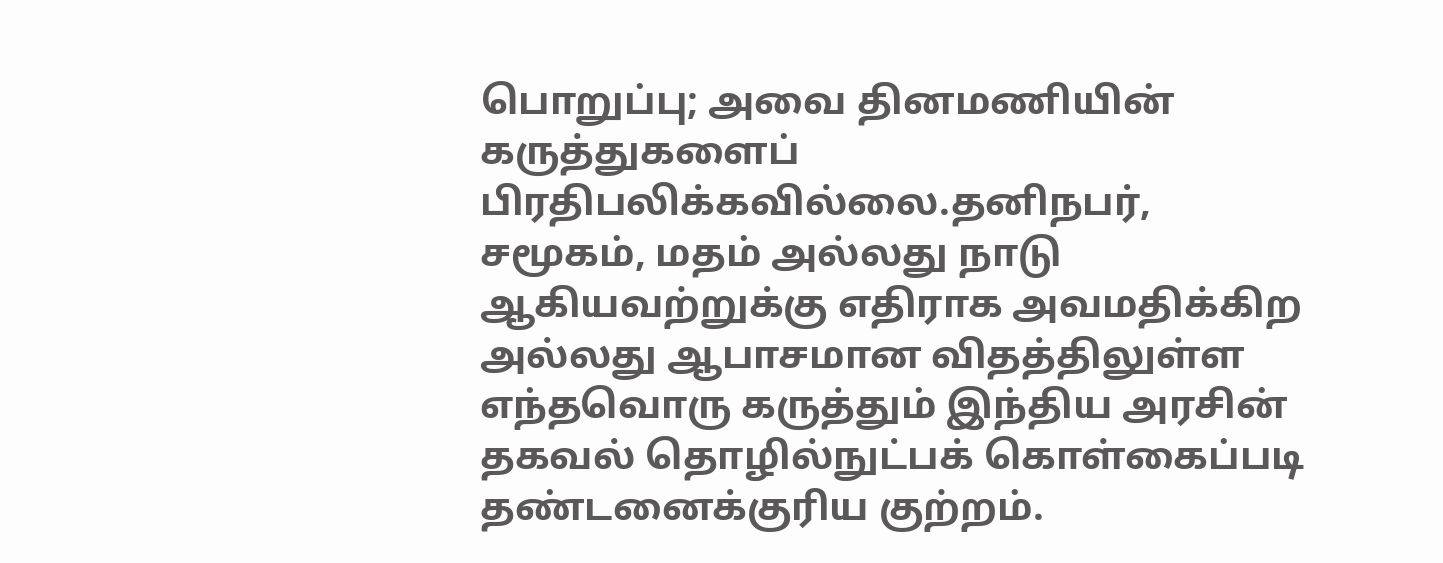பொறுப்பு; அவை தினமணியின் கருத்துகளைப் பிரதிபலிக்கவில்லை.தனிநபர், சமூகம், மதம் அல்லது நாடு ஆகியவற்றுக்கு எதிராக அவமதிக்கிற அல்லது ஆபாசமான விதத்திலுள்ள எந்தவொரு கருத்தும் இந்திய அரசின் தகவல் தொழில்நுட்பக் கொள்கைப்படி தண்டனைக்குரிய குற்றம்.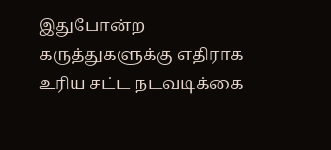இதுபோன்ற கருத்துகளுக்கு எதிராக உரிய சட்ட நடவடிக்கை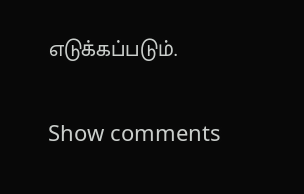எடுக்கப்படும்.

Show comments